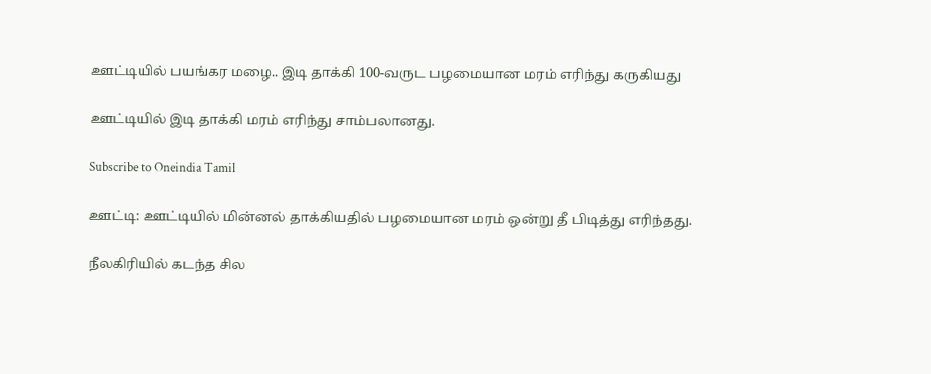ஊட்டியில் பயங்கர மழை.. இடி தாக்கி 100-வருட பழமையான மரம் எரிந்து கருகியது

ஊட்டியில் இடி தாக்கி மரம் எரிந்து சாம்பலானது.

Subscribe to Oneindia Tamil

ஊட்டி: ஊட்டியில் மின்னல் தாக்கியதில் பழமையான மரம் ஒன்று தீ பிடித்து எரிந்தது.

நீலகிரியில் கடந்த சில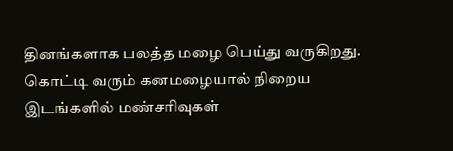தினங்களாக பலத்த மழை பெய்து வருகிறது. கொட்டி வரும் கனமழையால் நிறைய இடங்களில் மண்சரிவுகள்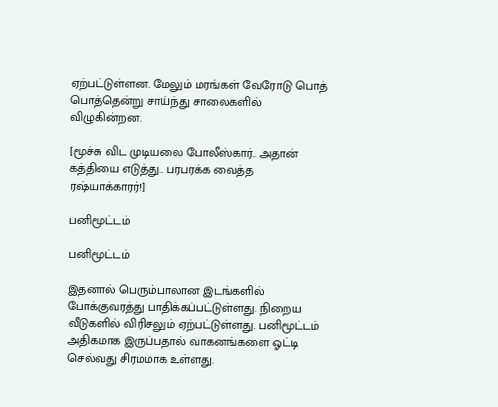ஏற்பட்டுள்ளன. மேலும் மரங்கள் வேரோடு பொத் பொத்தென்று சாய்ந்து சாலைகளில் விழுகின்றன.

[மூச்சு விட முடியலை போலீஸ்கார்.. அதான் கத்தியை எடுத்து.. பரபரக்க வைத்த ரஷ்யாக்காரர்!]

பனிமூட்டம்

பனிமூட்டம்

இதனால் பெரும்பாலான இடங்களில் போக்குவரத்து பாதிக்கப்பட்டுள்ளது. நிறைய வீடுகளில் விரிசலும் ஏற்பட்டுள்ளது. பனிமூட்டம் அதிகமாக இருப்பதால் வாகனங்களை ஓட்டி செல்வது சிரமமாக உள்ளது.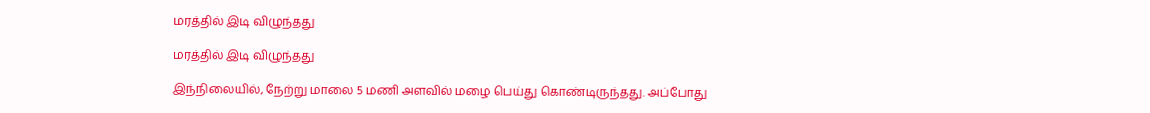மரத்தில் இடி விழுந்தது

மரத்தில் இடி விழுந்தது

இந்நிலையில், நேற்று மாலை 5 மணி அளவில் மழை பெய்து கொண்டிருந்தது. அப்போது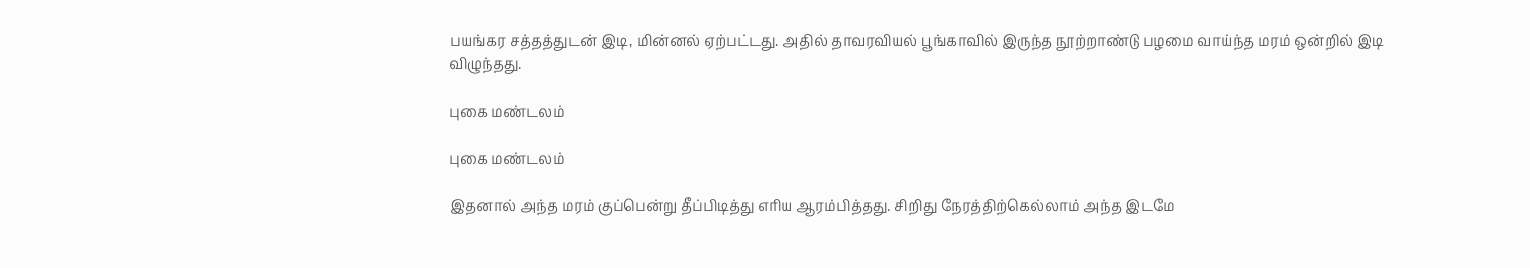பயங்கர சத்தத்துடன் இடி, மின்னல் ஏற்பட்டது. அதில் தாவரவியல் பூங்காவில் இருந்த நூற்றாண்டு பழமை வாய்ந்த மரம் ஒன்றில் இடி விழுந்தது.

புகை மண்டலம்

புகை மண்டலம்

இதனால் அந்த மரம் குப்பென்று தீப்பிடித்து எரிய ஆரம்பித்தது. சிறிது நேரத்திற்கெல்லாம் அந்த இடமே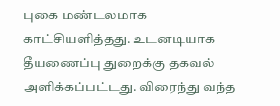புகை மண்டலமாக காட்சியளித்தது. உடனடியாக தீயணைப்பு துறைக்கு தகவல் அளிக்கப்பட்டது. விரைந்து வந்த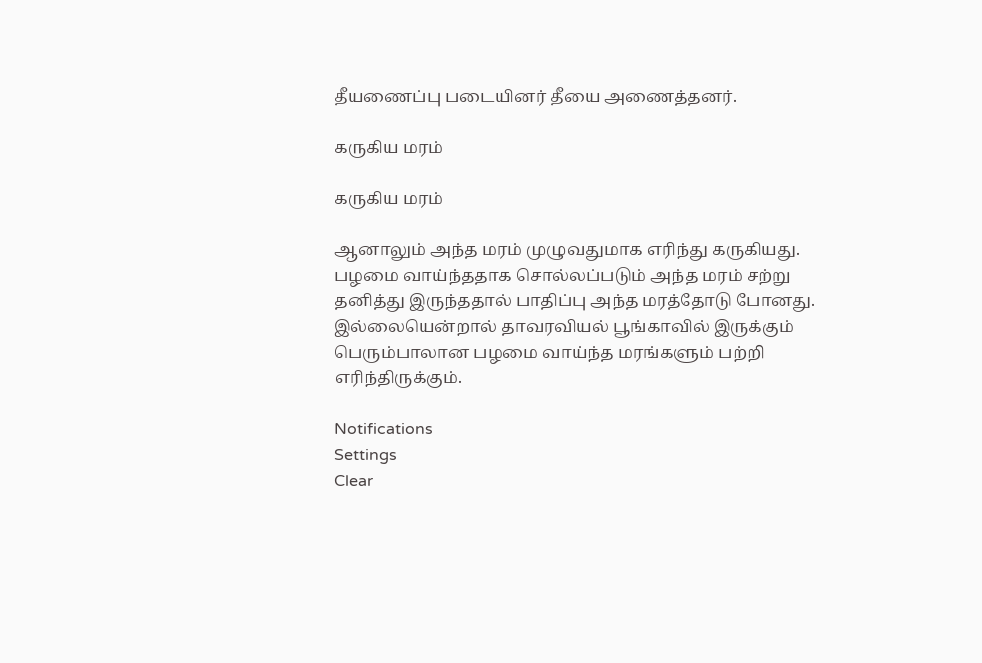தீயணைப்பு படையினர் தீயை அணைத்தனர்.

கருகிய மரம்

கருகிய மரம்

ஆனாலும் அந்த மரம் முழுவதுமாக எரிந்து கருகியது. பழமை வாய்ந்ததாக சொல்லப்படும் அந்த மரம் சற்று தனித்து இருந்ததால் பாதிப்பு அந்த மரத்தோடு போனது. இல்லையென்றால் தாவரவியல் பூங்காவில் இருக்கும் பெரும்பாலான பழமை வாய்ந்த மரங்களும் பற்றி எரிந்திருக்கும்.

Notifications
Settings
Clear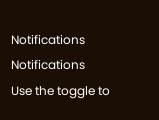Notifications
Notifications
Use the toggle to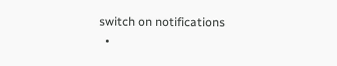switch on notifications
  •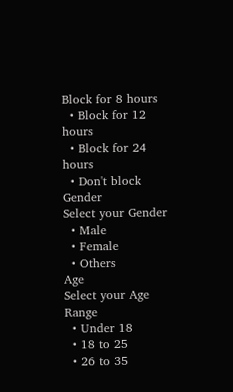Block for 8 hours
  • Block for 12 hours
  • Block for 24 hours
  • Don't block
Gender
Select your Gender
  • Male
  • Female
  • Others
Age
Select your Age Range
  • Under 18
  • 18 to 25
  • 26 to 35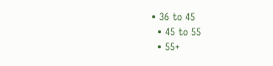• 36 to 45
  • 45 to 55
  • 55+